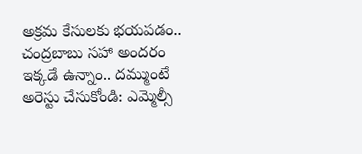అక్రమ కేసులకు భయపడం.. చంద్రబాబు సహా అందరం ఇక్కడే ఉన్నాం.. దమ్ముంటే అరెస్టు చేసుకోండి: ఎమ్మెల్సీ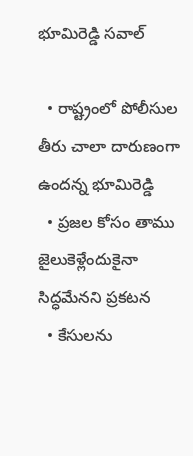భూమిరెడ్డి సవాల్‌

  • రాష్ట్రంలో పోలీసుల తీరు చాలా దారుణంగా ఉందన్న భూమిరెడ్డి
  • ప్రజల కోసం తాము జైలుకెళ్లేందుకైనా సిద్ధమేనని ప్రకటన
  • కేసులను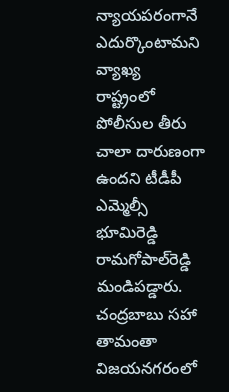న్యాయపరంగానే ఎదుర్కొంటామని వ్యాఖ్య
రాష్ట్రంలో పోలీసుల తీరు చాలా దారుణంగా ఉందని టీడీపీ ఎమ్మెల్సీ భూమిరెడ్డి రామగోపాల్‌రెడ్డి మండిపడ్డారు. చంద్రబాబు సహా తామంతా విజయనగరంలో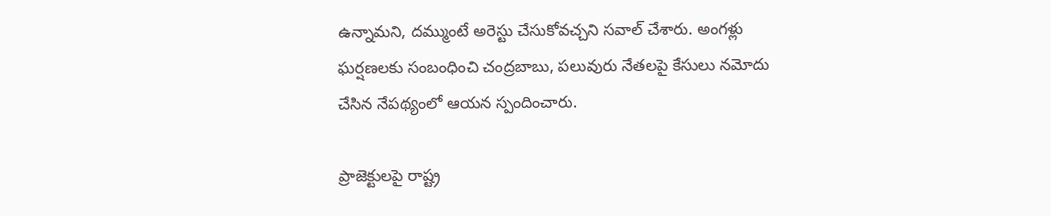ఉన్నామని, దమ్ముంటే అరెస్టు చేసుకోవచ్చని సవాల్ చేశారు. అంగళ్లు ఘర్షణలకు సంబంధించి చంద్రబాబు, పలువురు నేతలపై కేసులు నమోదు చేసిన నేపథ్యంలో ఆయన స్పందించారు.

ప్రాజెక్టులపై రాష్ట్ర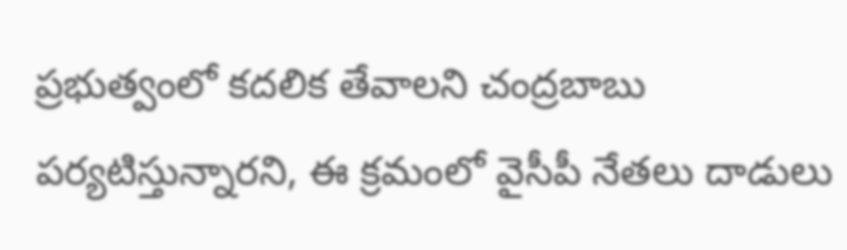ప్రభుత్వంలో కదలిక తేవాలని చంద్రబాబు పర్యటిస్తున్నారని, ఈ క్రమంలో వైసీపీ నేతలు దాడులు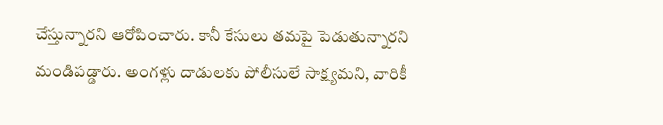చేస్తున్నారని ఆరోపించారు. కానీ కేసులు తమపై పెడుతున్నారని మండిపడ్డారు. అంగళ్లు దాడులకు పోలీసులే సాక్ష్యమని, వారికీ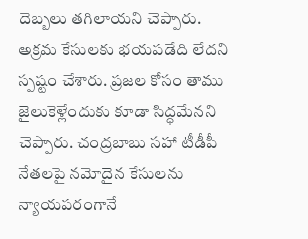దెబ్బలు తగిలాయని చెప్పారు. అక్రమ కేసులకు భయపడేది లేదని స్పష్టం చేశారు. ప్రజల కోసం తాము జైలుకెళ్లేందుకు కూడా సిద్ధమేనని చెప్పారు. చంద్రబాబు సహా టీడీపీ నేతలపై నమోదైన కేసులను న్యాయపరంగానే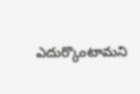ఎదుర్కొంటామని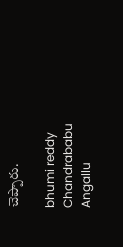చెప్పారు.

bhumi reddy
Chandrababu
Angallu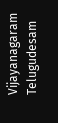Vijayanagaram
Telugudesam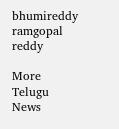bhumireddy ramgopal reddy

More Telugu News